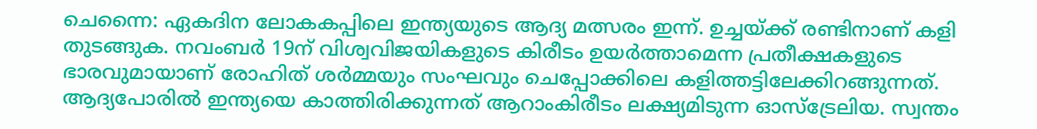ചെന്നൈ: ഏകദിന ലോകകപ്പിലെ ഇന്ത്യയുടെ ആദ്യ മത്സരം ഇന്ന്. ഉച്ചയ്ക്ക് രണ്ടിനാണ് കളി തുടങ്ങുക. നവംബര്‍ 19ന് വിശ്വവിജയികളുടെ കിരീടം ഉയര്‍ത്താമെന്ന പ്രതീക്ഷകളുടെ ഭാരവുമായാണ് രോഹിത് ശര്‍മ്മയും സംഘവും ചെപ്പോക്കിലെ കളിത്തട്ടിലേക്കിറങ്ങുന്നത്. ആദ്യപോരില്‍ ഇന്ത്യയെ കാത്തിരിക്കുന്നത് ആറാംകിരീടം ലക്ഷ്യമിടുന്ന ഓസ്‌ട്രേലിയ. സ്വന്തം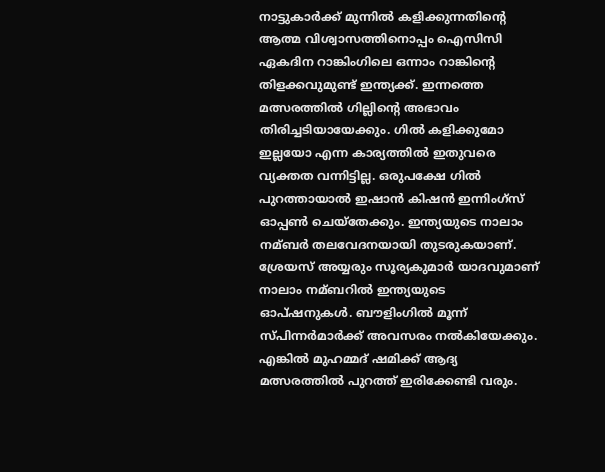നാട്ടുകാര്‍ക്ക് മുന്നില്‍ കളിക്കുന്നതിന്റെ ആത്മ വിശ്വാസത്തിനൊപ്പം ഐസിസി ഏകദിന റാങ്കിംഗിലെ ഒന്നാം റാങ്കിന്റെ തിളക്കവുമുണ്ട് ഇന്ത്യക്ക്. ഇന്നത്തെ മത്സരത്തില്‍ ഗില്ലിന്റെ അഭാവം തിരിച്ചടിയായേക്കും. ഗില്‍ കളിക്കുമോ ഇല്ലയോ എന്ന കാര്യത്തില്‍ ഇതുവരെ വ്യക്തത വന്നിട്ടില്ല. ഒരുപക്ഷേ ഗില്‍ പുറത്തായാല്‍ ഇഷാന്‍ കിഷന്‍ ഇന്നിംഗ്‌സ് ഓപ്പണ്‍ ചെയ്‌തേക്കും. ഇന്ത്യയുടെ നാലാം നമ്ബര്‍ തലവേദനയായി തുടരുകയാണ്. ശ്രേയസ് അയ്യരും സൂര്യകുമാര്‍ യാദവുമാണ് നാലാം നമ്ബറില്‍ ഇന്ത്യയുടെ ഓപ്ഷനുകള്‍. ബൗളിംഗില്‍ മൂന്ന് സ്പിന്നര്‍മാര്‍ക്ക് അവസരം നല്‍കിയേക്കും. എങ്കില്‍ മുഹമ്മദ് ഷമിക്ക് ആദ്യ മത്സരത്തില്‍ പുറത്ത് ഇരിക്കേണ്ടി വരും.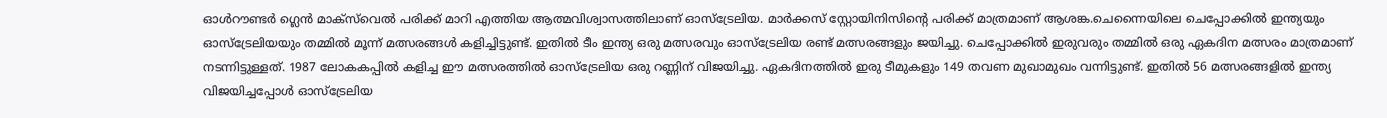ഓള്‍റൗണ്ടര്‍ ഗ്ലെന്‍ മാക്‌സ്‌വെല്‍ പരിക്ക് മാറി എത്തിയ ആത്മവിശ്വാസത്തിലാണ് ഓസ്‌ട്രേലിയ. മാര്‍ക്കസ് സ്റ്റോയിനിസിന്റെ പരിക്ക് മാത്രമാണ് ആശങ്ക.ചെന്നൈയിലെ ചെപ്പോക്കില്‍ ഇന്ത്യയും ഓസ്ട്രേലിയയും തമ്മില്‍ മൂന്ന് മത്സരങ്ങള്‍ കളിച്ചിട്ടുണ്ട്. ഇതില്‍ ടീം ഇന്ത്യ ഒരു മത്സരവും ഓസ്‌ട്രേലിയ രണ്ട് മത്സരങ്ങളും ജയിച്ചു. ചെപ്പോക്കില്‍ ഇരുവരും തമ്മില്‍ ഒരു ഏകദിന മത്സരം മാത്രമാണ് നടന്നിട്ടുള്ളത്. 1987 ലോകകപ്പില്‍ കളിച്ച ഈ മത്സരത്തില്‍ ഓസ്ട്രേലിയ ഒരു റണ്ണിന് വിജയിച്ചു. ഏകദിനത്തില്‍ ഇരു ടീമുകളും 149 തവണ മുഖാമുഖം വന്നിട്ടുണ്ട്. ഇതില്‍ 56 മത്സരങ്ങളില്‍ ഇന്ത്യ വിജയിച്ചപ്പോള്‍ ഓസ്‌ട്രേലിയ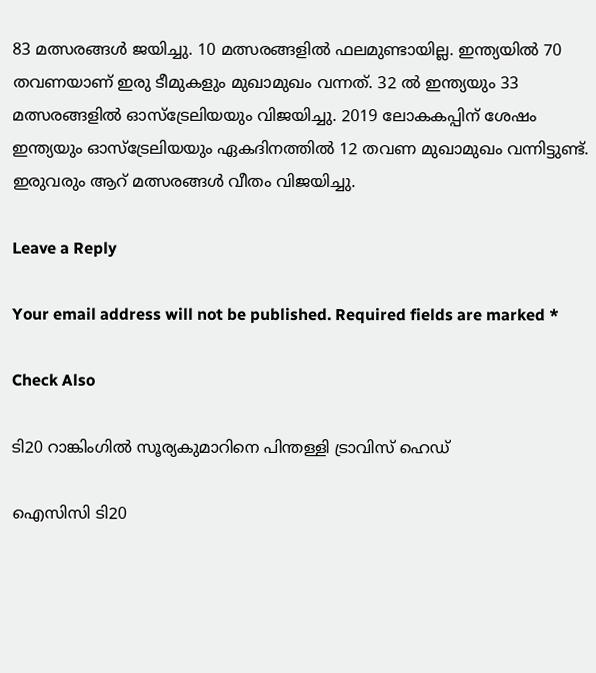83 മത്സരങ്ങള്‍ ജയിച്ചു. 10 മത്സരങ്ങളില്‍ ഫലമുണ്ടായില്ല. ഇന്ത്യയില്‍ 70 തവണയാണ് ഇരു ടീമുകളും മുഖാമുഖം വന്നത്. 32 ല്‍ ഇന്ത്യയും 33 മത്സരങ്ങളില്‍ ഓസ്ട്രേലിയയും വിജയിച്ചു. 2019 ലോകകപ്പിന് ശേഷം ഇന്ത്യയും ഓസ്ട്രേലിയയും ഏകദിനത്തില്‍ 12 തവണ മുഖാമുഖം വന്നിട്ടുണ്ട്. ഇരുവരും ആറ് മത്സരങ്ങള്‍ വീതം വിജയിച്ചു.

Leave a Reply

Your email address will not be published. Required fields are marked *

Check Also

ടി20 റാങ്കിംഗില്‍ സൂര്യകുമാറിനെ പിന്തള്ളി ട്രാവിസ് ഹെഡ്

ഐസിസി ടി20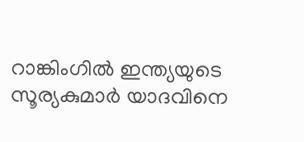റാങ്കിംഗില്‍ ഇന്ത്യയുടെ സൂര്യകുമാര്‍ യാദവിനെ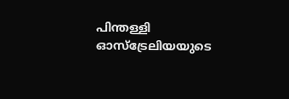പിന്തള്ളി ഓസ്ട്രേലിയയുടെ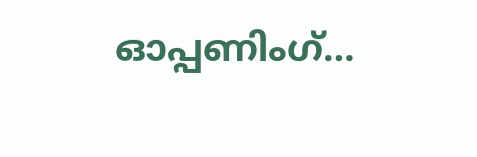ഓപ്പണിംഗ്…